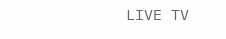LIVE TV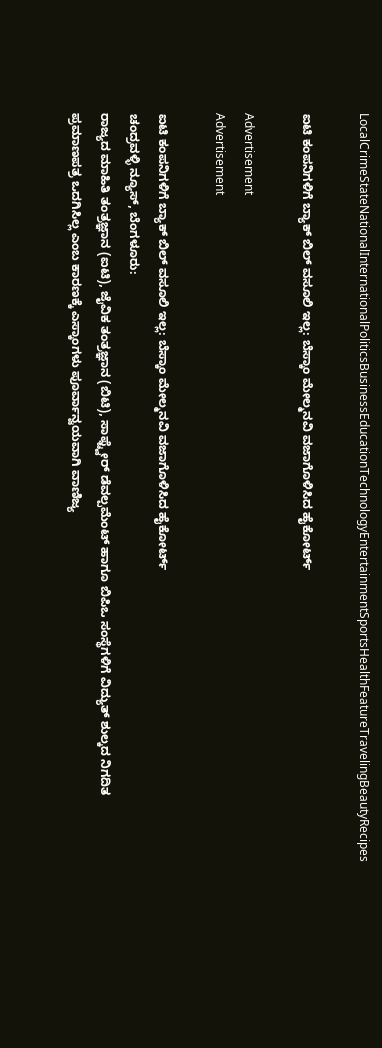LocalCrimeStateNationalInternationalPoliticsBusinessEducationTechnologyEntertainmentSportsHealthFeatureTravelingBeautyRecipes

ಐಟಿ ಕಂಪನಿಗಳಿಗೆ ಬ್ಯಾಕ್ ಬಿಲ್ ವಸೂಲಿ ಇಲ್ಲ: ಬೆಸ್ಕಾಂ ಮೇಲ್ಮನವಿ ವಜಾಗೊಳಿಸಿದ ಹೈಕೋರ್ಟ್

Advertisement
Advertisement

ಐಟಿ ಕಂಪನಿಗಳಿಗೆ ಬ್ಯಾಕ್ ಬಿಲ್ ವಸೂಲಿ ಇಲ್ಲ: ಬೆಸ್ಕಾಂ ಮೇಲ್ಮನವಿ ವಜಾಗೊಳಿಸಿದ ಹೈಕೋರ್ಟ್
ಚಂದ್ರವಳ್ಳಿ ನ್ಯೂಸ್, ಬೆಂಗಳೂರು:
ರಾಜ್ಯದ ಮಾಹಿತಿ ತಂತ್ರಜ್ಞಾನ (ಐಟಿ), ಜೈವಿಕ ತಂತ್ರಜ್ಞಾನ (ಬಿಟಿ), ಸಾಫ್ಟ್ವೇರ್ ಡೆವಲ್ಪಮೆಂಟ್ ಹಾಗೂ ಬಿಪಿಒ ಸಂಸ್ಥೆಗಳಿಗೆ ವಿದ್ಯುತ್ ಶುಲ್ಕದ ನಿಗದಿತ ಪ್ರಮಾಣಪತ್ರ ಒದಗಿಸಿಲ್ಲ ಎಂಬ ಕಾರಣಕ್ಕೆ ಎಸ್ಕಾಂಗಳು ಪೂರ್ವಾನ್ವಯವಾಗಿ ವಾಣಿಜ್ಯ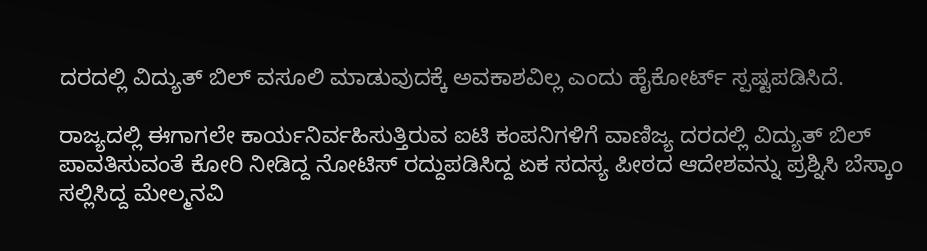ದರದಲ್ಲಿ ವಿದ್ಯುತ್ ಬಿಲ್ ವಸೂಲಿ ಮಾಡುವುದಕ್ಕೆ ಅವಕಾಶವಿಲ್ಲ ಎಂದು ಹೈಕೋರ್ಟ್ ಸ್ಪಷ್ಟಪಡಿಸಿದೆ.

ರಾಜ್ಯದಲ್ಲಿ ಈಗಾಗಲೇ ಕಾರ್ಯನಿರ್ವಹಿಸುತ್ತಿರುವ ಐಟಿ ಕಂಪನಿಗಳಿಗೆ ವಾಣಿಜ್ಯ ದರದಲ್ಲಿ ವಿದ್ಯುತ್ ಬಿಲ್ ಪಾವತಿಸುವಂತೆ ಕೋರಿ ನೀಡಿದ್ದ ನೋಟಿಸ್ ರದ್ದುಪಡಿಸಿದ್ದ ಏಕ ಸದಸ್ಯ ಪೀಠದ ಆದೇಶವನ್ನು ಪ್ರಶ್ನಿಸಿ ಬೆಸ್ಕಾಂ ಸಲ್ಲಿಸಿದ್ದ ಮೇಲ್ಮನವಿ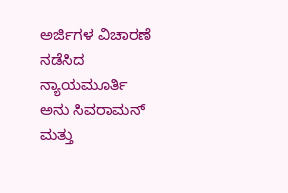ಅರ್ಜಿಗಳ ವಿಚಾರಣೆ ನಡೆಸಿದ ನ್ಯಾಯಮೂರ್ತಿ ಅನು ಸಿವರಾಮನ್ ಮತ್ತು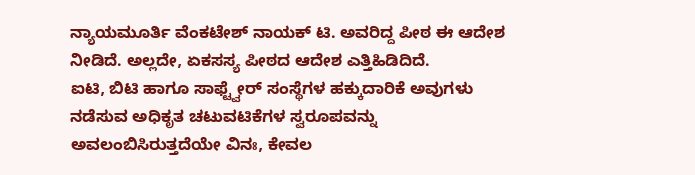ನ್ಯಾಯಮೂರ್ತಿ ವೆಂಕಟೇಶ್ ನಾಯಕ್ ಟಿ. ಅವರಿದ್ದ ಪೀಠ ಈ ಆದೇಶ ನೀಡಿದೆ. ಅಲ್ಲದೇ, ಏಕಸಸ್ಯ ಪೀಠದ ಆದೇಶ ಎತ್ತಿಹಿಡಿದಿದೆ.
ಐಟಿ, ಬಿಟಿ ಹಾಗೂ ಸಾಫ್ಟ್ವೇರ್ ಸಂಸ್ಥೆಗಳ ಹಕ್ಕುದಾರಿಕೆ ಅವುಗಳು ನಡೆಸುವ ಅಧಿಕೃತ ಚಟುವಟಿಕೆಗಳ ಸ್ವರೂಪವನ್ನು ಅವಲಂಬಿಸಿರುತ್ತದೆಯೇ ವಿನಃ, ಕೇವಲ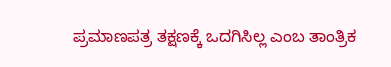ಪ್ರಮಾಣಪತ್ರ ತಕ್ಷಣಕ್ಕೆ ಒದಗಿಸಿಲ್ಲ ಎಂಬ ತಾಂತ್ರಿಕ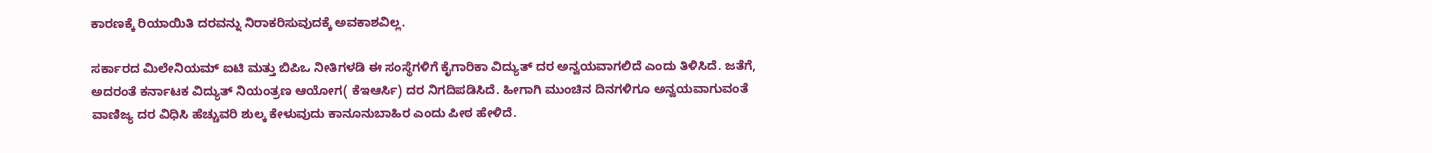ಕಾರಣಕ್ಕೆ ರಿಯಾಯಿತಿ ದರವನ್ನು ನಿರಾಕರಿಸುವುದಕ್ಕೆ ಅವಕಾಶವಿಲ್ಲ.

ಸರ್ಕಾರದ ಮಿಲೇನಿಯಮ್ ಐಟಿ ಮತ್ತು ಬಿಪಿಒ ನೀತಿಗಳಡಿ ಈ ಸಂಸ್ಥೆಗಳಿಗೆ ಕೈಗಾರಿಕಾ ವಿದ್ಯುತ್ ದರ ಅನ್ವಯವಾಗಲಿದೆ ಎಂದು ತಿಳಿಸಿದೆ. ಜತೆಗೆ, ಅದರಂತೆ ಕರ್ನಾಟಕ ವಿದ್ಯುತ್ ನಿಯಂತ್ರಣ ಆಯೋಗ( ಕೆಇಆರ್ಸಿ) ದರ ನಿಗದಿಪಡಿಸಿದೆ. ಹೀಗಾಗಿ ಮುಂಚಿನ ದಿನಗಳಿಗೂ ಅನ್ವಯವಾಗುವಂತೆ ವಾಣಿಜ್ಯ ದರ ವಿಧಿಸಿ ಹೆಚ್ಚುವರಿ ಶುಲ್ಕ ಕೇಳುವುದು ಕಾನೂನುಬಾಹಿರ ಎಂದು ಪೀಠ ಹೇಳಿದೆ.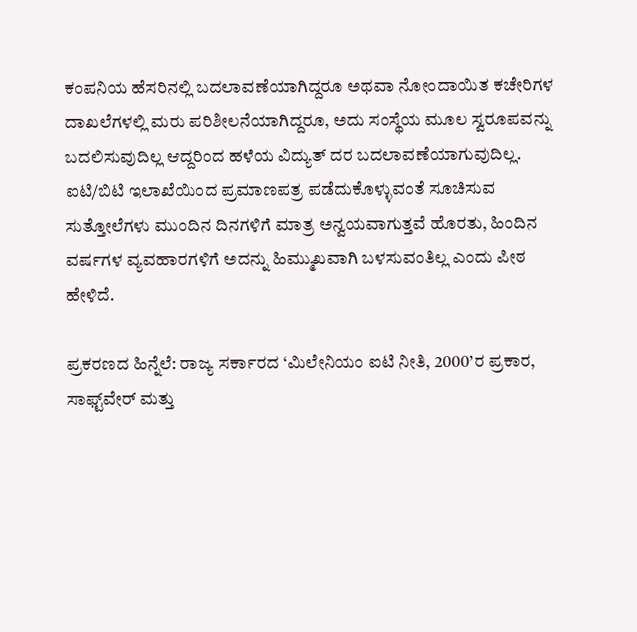ಕಂಪನಿಯ ಹೆಸರಿನಲ್ಲಿ ಬದಲಾವಣೆಯಾಗಿದ್ದರೂ ಅಥವಾ ನೋಂದಾಯಿತ ಕಚೇರಿಗಳ ದಾಖಲೆಗಳಲ್ಲಿ ಮರು ಪರಿಶೀಲನೆಯಾಗಿದ್ದರೂ, ಅದು ಸಂಸ್ಥೆಯ ಮೂಲ ಸ್ವರೂಪವನ್ನು ಬದಲಿಸುವುದಿಲ್ಲ ಆದ್ದರಿಂದ ಹಳೆಯ ವಿದ್ಯುತ್ ದರ ಬದಲಾವಣೆಯಾಗುವುದಿಲ್ಲ. ಐಟಿ/ಬಿಟಿ ಇಲಾಖೆಯಿಂದ ಪ್ರಮಾಣಪತ್ರ ಪಡೆದುಕೊಳ್ಳುವಂತೆ ಸೂಚಿಸುವ ಸುತ್ತೋಲೆಗಳು ಮುಂದಿನ ದಿನಗಳಿಗೆ ಮಾತ್ರ ಅನ್ವಯವಾಗುತ್ತವೆ ಹೊರತು, ಹಿಂದಿನ ವರ್ಷಗಳ ವ್ಯವಹಾರಗಳಿಗೆ ಅದನ್ನು ಹಿಮ್ಮುಖವಾಗಿ ಬಳಸುವಂತಿಲ್ಲ ಎಂದು ಪೀಠ ಹೇಳಿದೆ.

ಪ್ರಕರಣದ ಹಿನ್ನೆಲೆ: ರಾಜ್ಯ ಸರ್ಕಾರದ ‘ಮಿಲೇನಿಯಂ ಐಟಿ ನೀತಿ, 2000’ರ ಪ್ರಕಾರ, ಸಾಫ್ಟ್‌ವೇರ್ ಮತ್ತು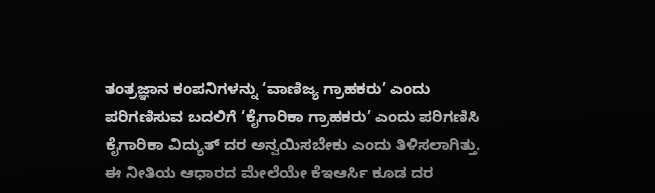ತಂತ್ರಜ್ಞಾನ ಕಂಪನಿಗಳನ್ನು ‘ವಾಣಿಜ್ಯ ಗ್ರಾಹಕರು’ ಎಂದು ಪರಿಗಣಿಸುವ ಬದಲಿಗೆ ‘ಕೈಗಾರಿಕಾ ಗ್ರಾಹಕರು’ ಎಂದು ಪರಿಗಣಿಸಿ ಕೈಗಾರಿಕಾ ವಿದ್ಯುತ್ ದರ ಅನ್ವಯಿಸಬೇಕು ಎಂದು ತಿಳಿಸಲಾಗಿತ್ತು. ಈ ನೀತಿಯ ಆಧಾರದ ಮೇಲೆಯೇ ಕೆಇಆರ್ಸಿ ಕೂಡ ದರ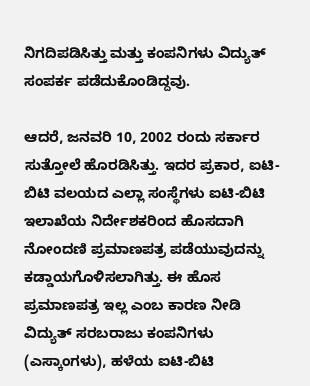ನಿಗದಿಪಡಿಸಿತ್ತು ಮತ್ತು ಕಂಪನಿಗಳು ವಿದ್ಯುತ್ ಸಂಪರ್ಕ ಪಡೆದುಕೊಂಡಿದ್ದವು.

ಆದರೆ, ಜನವರಿ 10, 2002 ರಂದು ಸರ್ಕಾರ ಸುತ್ತೋಲೆ ಹೊರಡಿಸಿತ್ತು. ಇದರ ಪ್ರಕಾರ, ಐಟಿ-ಬಿಟಿ ವಲಯದ ಎಲ್ಲಾ ಸಂಸ್ಥೆಗಳು ಐಟಿ-ಬಿಟಿ ಇಲಾಖೆಯ ನಿರ್ದೇಶಕರಿಂದ ಹೊಸದಾಗಿ ನೋಂದಣಿ ಪ್ರಮಾಣಪತ್ರ ಪಡೆಯುವುದನ್ನು ಕಡ್ಡಾಯಗೊಳಿಸಲಾಗಿತ್ತು. ಈ ಹೊಸ ಪ್ರಮಾಣಪತ್ರ ಇಲ್ಲ ಎಂಬ ಕಾರಣ ನೀಡಿ ವಿದ್ಯುತ್ ಸರಬರಾಜು ಕಂಪನಿಗಳು (ಎಸ್ಕಾಂಗಳು), ಹಳೆಯ ಐಟಿ-ಬಿಟಿ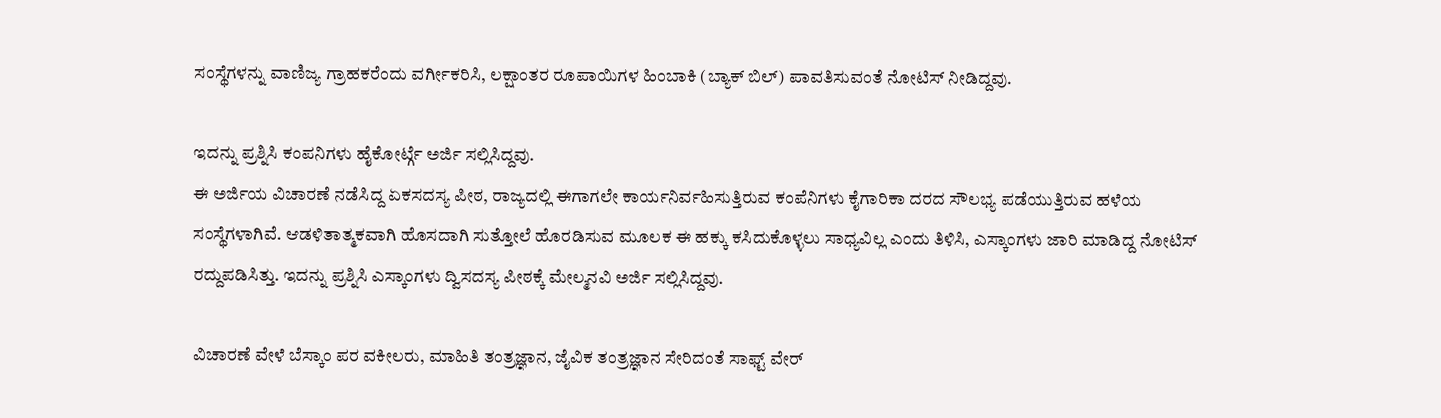ಸಂಸ್ಥೆಗಳನ್ನು ವಾಣಿಜ್ಯ ಗ್ರಾಹಕರೆಂದು ವರ್ಗೀಕರಿಸಿ, ಲಕ್ಷಾಂತರ ರೂಪಾಯಿಗಳ ಹಿಂಬಾಕಿ (ಬ್ಯಾಕ್ ಬಿಲ್) ಪಾವತಿಸುವಂತೆ ನೋಟಿಸ್ ನೀಡಿದ್ದವು.

ಇದನ್ನು ಪ್ರಶ್ನಿಸಿ ಕಂಪನಿಗಳು ಹೈಕೋರ್ಟ್ಗೆ ಅರ್ಜಿ ಸಲ್ಲಿಸಿದ್ದವು.
ಈ ಅರ್ಜಿಯ ವಿಚಾರಣೆ ನಡೆಸಿದ್ದ ಏಕಸದಸ್ಯ ಪೀಠ, ರಾಜ್ಯದಲ್ಲಿ ಈಗಾಗಲೇ ಕಾರ್ಯನಿರ್ವಹಿಸುತ್ತಿರುವ ಕಂಪೆನಿಗಳು ಕೈಗಾರಿಕಾ ದರದ ಸೌಲಭ್ಯ ಪಡೆಯುತ್ತಿರುವ ಹಳೆಯ ಸಂಸ್ಥೆಗಳಾಗಿವೆ. ಆಡಳಿತಾತ್ಮಕವಾಗಿ ಹೊಸದಾಗಿ ಸುತ್ತೋಲೆ ಹೊರಡಿಸುವ ಮೂಲಕ ಈ ಹಕ್ಕು ಕಸಿದುಕೊಳ್ಳಲು ಸಾಧ್ಯವಿಲ್ಲ ಎಂದು ತಿಳಿಸಿ, ಎಸ್ಕಾಂಗಳು ಜಾರಿ ಮಾಡಿದ್ದ ನೋಟಿಸ್ ರದ್ದುಪಡಿಸಿತ್ತು. ಇದನ್ನು ಪ್ರಶ್ನಿಸಿ ಎಸ್ಕಾಂಗಳು ದ್ವಿಸದಸ್ಯ ಪೀಠಕ್ಕೆ ಮೇಲ್ಮನವಿ ಅರ್ಜಿ ಸಲ್ಲಿಸಿದ್ದವು.

ವಿಚಾರಣೆ ವೇಳೆ ಬೆಸ್ಕಾಂ ಪರ ವಕೀಲರು, ಮಾಹಿತಿ ತಂತ್ರಜ್ಞಾನ, ಜೈವಿಕ ತಂತ್ರಜ್ಞಾನ ಸೇರಿದಂತೆ ಸಾಫ್ಟ್‌ ವೇರ್‌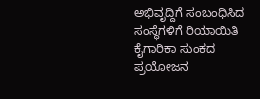ಅಭಿವೃದ್ದಿಗೆ ಸಂಬಂಧಿಸಿದ ಸಂಸ್ಥೆಗಳಿಗೆ ರಿಯಾಯಿತಿ ಕೈಗಾರಿಕಾ ಸುಂಕದ ಪ್ರಯೋಜನ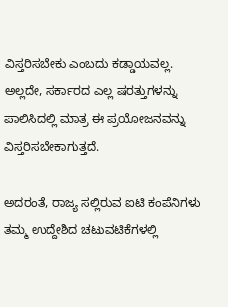ವಿಸ್ತರಿಸಬೇಕು ಎಂಬದು ಕಡ್ಡಾಯವಲ್ಲ. ಅಲ್ಲದೇ, ಸರ್ಕಾರದ ಎಲ್ಲ ಷರತ್ತುಗಳನ್ನು ಪಾಲಿಸಿದಲ್ಲಿ ಮಾತ್ರ ಈ ಪ್ರಯೋಜನವನ್ನು ವಿಸ್ತರಿಸಬೇಕಾಗುತ್ತದೆ.

ಅದರಂತೆ, ರಾಜ್ಯ ಸಲ್ಲಿರುವ ಐಟಿ ಕಂಪೆನಿಗಳು ತಮ್ಮ ಉದ್ದೇಶಿದ ಚಟುವಟಿಕೆಗಳಲ್ಲಿ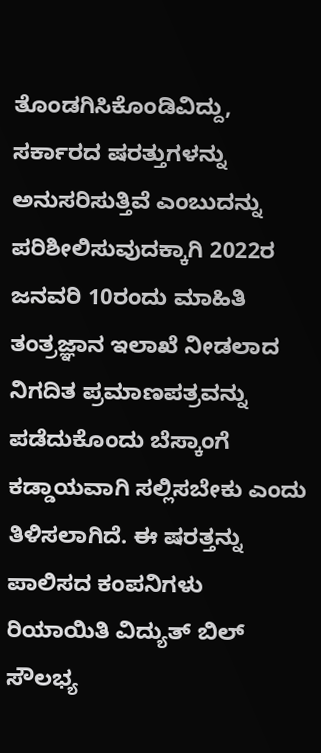ತೊಂಡಗಿಸಿಕೊಂಡಿವಿದ್ದು, ಸರ್ಕಾರದ ಷರತ್ತುಗಳನ್ನು ಅನುಸರಿಸುತ್ತಿವೆ ಎಂಬುದನ್ನು ಪರಿಶೀಲಿಸುವುದಕ್ಕಾಗಿ 2022ರ ಜನವರಿ 10ರಂದು ಮಾಹಿತಿ ತಂತ್ರಜ್ಞಾನ ಇಲಾಖೆ ನೀಡಲಾದ ನಿಗದಿತ ಪ್ರಮಾಣಪತ್ರವನ್ನು ಪಡೆದುಕೊಂದು ಬೆಸ್ಕಾಂಗೆ ಕಡ್ಡಾಯವಾಗಿ ಸಲ್ಲಿಸಬೇಕು ಎಂದು ತಿಳಿಸಲಾಗಿದೆ. ಈ ಷರತ್ತನ್ನು ಪಾಲಿಸದ ಕಂಪನಿಗಳು ರಿಯಾಯಿತಿ ವಿದ್ಯುತ್‌ ಬಿಲ್‌ ಸೌಲಭ್ಯ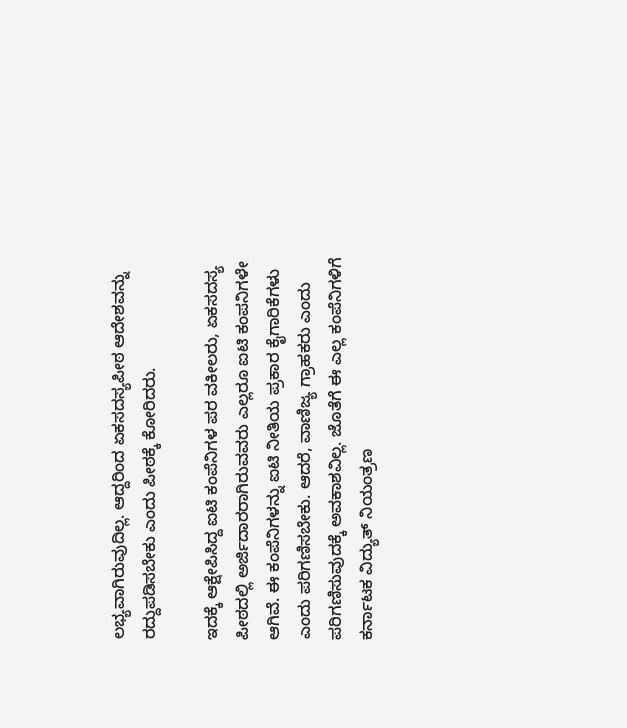ಲಭ್ಯವಾಗಿರುವುದಿಲ್ಲ. ಆದ್ದರಿಂದ ಏಕಸದಸ್ಯಪೀಠ ಆದೇಶವನ್ನು ರದ್ದುಪಡಿಸಬೇಕು ಎಂದು ಪೀಠಕ್ಕೆ ಕೋರಿದರು.

ಇದಕ್ಕೆ ಆಕ್ಷೇಪಿಸಿದ್ದ ಐಟಿ ಕಂಪೆನಿಗಳ ಪರ ವಕೀಲರು, ಏಕಸದಸ್ಯ ಪೀಠದಲ್ಲಿ ಅರ್ಜಿದಾರರಾಗಿರುವವರು ಎಲ್ಲರೂ ಐಟಿ ಕಂಪನಿಗಳೇ ಆಗಿವೆ. ಈ ಕಂಪೆನಿಗಳನ್ನು ಐಟಿ ನೀತಿಯ ಪ್ರಕಾರ ಕೈಗಾರಿಕೆಗಳು ಎಂದು ಪರಿಗಣಿಸಬೇಕು. ಆದರೆ, ವಾಣಿಜ್ಯ ಗ್ರಾಹಕರು ಎಂದು ಪರಿಗಣಿಸುವುದಕ್ಕೆ ಅವಕಾಶವಿಲ್ಲ. ಜೊತೆಗೆ ಈ ಎಲ್ಲ ಕಂಪೆನಿಗಳಿಗೆ ಕರ್ನಾಟಕ ವಿದ್ಯುತ್ ನಿಯಂತ್ರಣ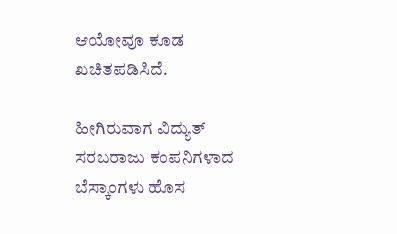ಆಯೋವೂ ಕೂಡ ಖಚಿತಪಡಿಸಿದೆ.

ಹೀಗಿರುವಾಗ ವಿದ್ಯುತ್ ಸರಬರಾಜು ಕಂಪನಿಗಳಾದ ಬೆಸ್ಕಾಂಗಳು ಹೊಸ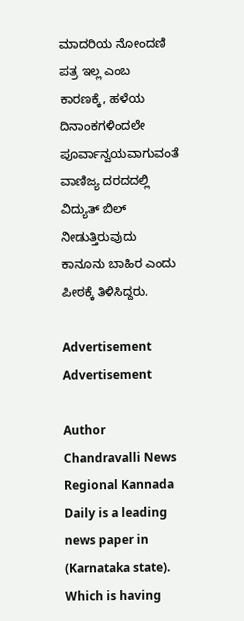ಮಾದರಿಯ ನೋಂದಣಿ ಪತ್ರ ಇಲ್ಲ ಎಂಬ ಕಾರಣಕ್ಕೆ, ಹಳೆಯ ದಿನಾಂಕಗಳಿಂದಲೇ ಪೂರ್ವಾನ್ವಯವಾಗುವಂತೆ ವಾಣಿಜ್ಯ ದರದದಲ್ಲಿ ವಿದ್ಯುತ್ ಬಿಲ್ ನೀಡುತ್ತಿರುವುದು ಕಾನೂನು ಬಾಹಿರ ಎಂದು ಪೀಠಕ್ಕೆ ತಿಳಿಸಿದ್ದರು.

Advertisement
Advertisement

Author
Chandravalli News
Regional Kannada Daily is a leading news paper in (Karnataka state). Which is having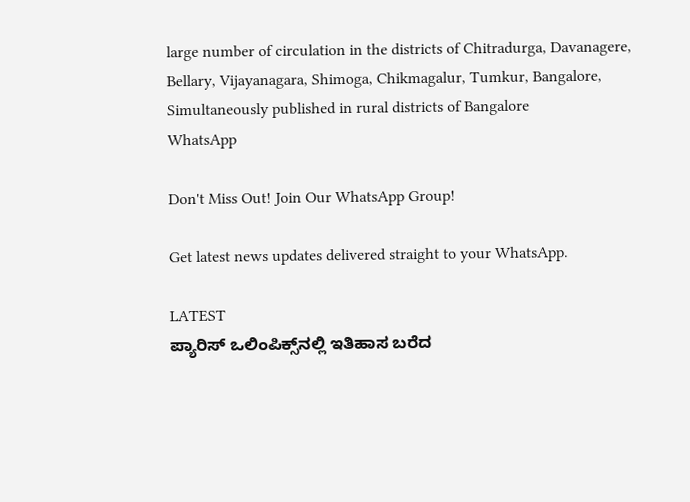large number of circulation in the districts of Chitradurga, Davanagere, Bellary, Vijayanagara, Shimoga, Chikmagalur, Tumkur, Bangalore, Simultaneously published in rural districts of Bangalore
WhatsApp

Don't Miss Out! Join Our WhatsApp Group!

Get latest news updates delivered straight to your WhatsApp.

LATEST
ಪ್ಯಾರಿಸ್ ಒಲಿಂಪಿಕ್ಸ್‌ನಲ್ಲಿ ಇತಿಹಾಸ ಬರೆದ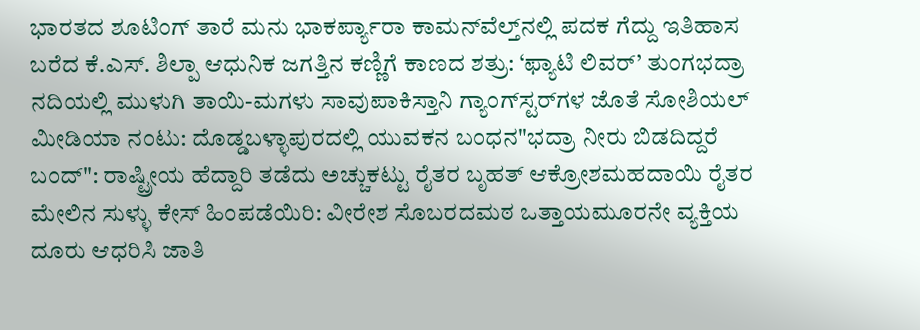ಭಾರತದ ಶೂಟಿಂಗ್ ತಾರೆ ಮನು ಭಾಕರ್ಪ್ಯಾರಾ ಕಾಮನ್‌ವೆಲ್ತ್‌ನಲ್ಲಿ ಪದಕ ಗೆದ್ದು ಇತಿಹಾಸ ಬರೆದ ಕೆ.ಎಸ್. ಶಿಲ್ಪಾ ಆಧುನಿಕ ಜಗತ್ತಿನ ಕಣ್ಣಿಗೆ ಕಾಣದ ಶತ್ರು: ‘ಫ್ಯಾಟಿ ಲಿವರ್’ ತುಂಗಭದ್ರಾ ನದಿಯಲ್ಲಿ ಮುಳುಗಿ ತಾಯಿ-ಮಗಳು ಸಾವುಪಾಕಿಸ್ತಾನಿ ಗ್ಯಾಂಗ್‌ಸ್ಟರ್‌ಗಳ ಜೊತೆ ಸೋಶಿಯಲ್ ಮೀಡಿಯಾ ನಂಟು: ದೊಡ್ಡಬಳ್ಳಾಪುರದಲ್ಲಿ ಯುವಕನ ಬಂಧನ"ಭದ್ರಾ ನೀರು ಬಿಡದಿದ್ದರೆ ಬಂದ್": ರಾಷ್ಟ್ರೀಯ ಹೆದ್ದಾರಿ ತಡೆದು ಅಚ್ಚುಕಟ್ಟು ರೈತರ ಬೃಹತ್ ಆಕ್ರೋಶಮಹದಾಯಿ ರೈತರ ಮೇಲಿನ ಸುಳ್ಳು ಕೇಸ್ ಹಿಂಪಡೆಯಿರಿ: ವೀರೇಶ ಸೊಬರದಮಠ ಒತ್ತಾಯಮೂರನೇ ವ್ಯಕ್ತಿಯ ದೂರು ಆಧರಿಸಿ ಜಾತಿ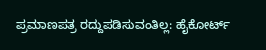ಪ್ರಮಾಣಪತ್ರ ರದ್ದುಪಡಿಸುವಂತಿಲ್ಲ: ಹೈಕೋರ್ಟ್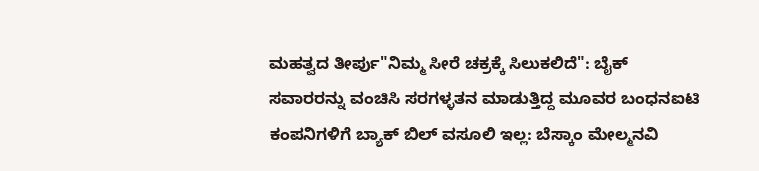ಮಹತ್ವದ ತೀರ್ಪು"ನಿಮ್ಮ ಸೀರೆ ಚಕ್ರಕ್ಕೆ ಸಿಲುಕಲಿದೆ": ಬೈಕ್ ಸವಾರರನ್ನು ವಂಚಿಸಿ ಸರಗಳ್ಳತನ ಮಾಡುತ್ತಿದ್ದ ಮೂವರ ಬಂಧನಐಟಿ ಕಂಪನಿಗಳಿಗೆ ಬ್ಯಾಕ್ ಬಿಲ್ ವಸೂಲಿ ಇಲ್ಲ: ಬೆಸ್ಕಾಂ ಮೇಲ್ಮನವಿ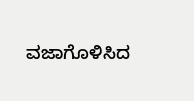ವಜಾಗೊಳಿಸಿದ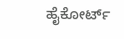ಹೈಕೋರ್ಟ್